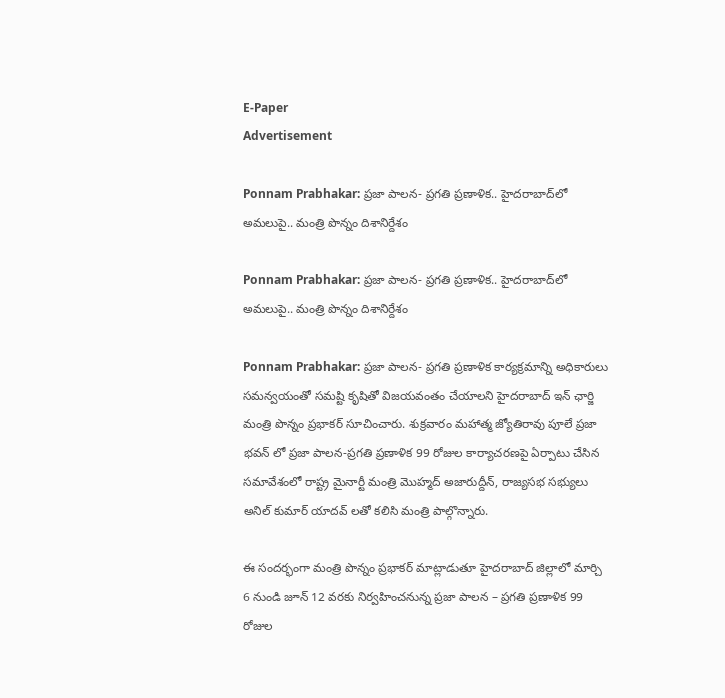E-Paper
Advertisement

Ponnam Prabhakar: ప్రజా పాలన- ప్రగతి ప్రణాళిక.. హైదరాబాద్‌లో అమలుపై.. మంత్రి పొన్నం దిశానిర్దేశం

Ponnam Prabhakar: ప్రజా పాలన- ప్రగతి ప్రణాళిక.. హైదరాబాద్‌లో అమలుపై.. మంత్రి పొన్నం దిశానిర్దేశం

Ponnam Prabhakar: ప్రజా పాలన- ప్రగతి ప్రణాళిక కార్యక్రమాన్ని అధికారులు సమన్వయంతో సమష్టి కృషితో విజయవంతం చేయాలని హైదరాబాద్ ఇన్ ఛార్జి మంత్రి పొన్నం ప్రభాకర్ సూచించారు. శుక్రవారం మహాత్మ జ్యోతిరావు పూలే ప్రజా భవన్ లో ప్రజా పాలన-ప్రగతి ప్రణాళిక 99 రోజుల కార్యాచరణపై ఏర్పాటు చేసిన సమావేశంలో రాష్ట్ర మైనార్టీ మంత్రి మొహ్మద్ అజారుద్దీన్, రాజ్యసభ సభ్యులు అనిల్ కుమార్ యాదవ్ లతో కలిసి మంత్రి పాల్గొన్నారు.

ఈ సందర్భంగా మంత్రి పొన్నం ప్రభాకర్ మాట్లాడుతూ హైదరాబాద్ జిల్లాలో మార్చి 6 నుండి జూన్ 12 వరకు నిర్వహించనున్న ప్రజా పాలన – ప్రగతి ప్రణాళిక 99 రోజుల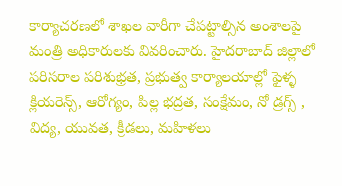కార్యాచరణలో శాఖల వారీగా చేపట్టాల్సిన అంశాలపై మంత్రి అధికారులకు వివరించారు. హైదరాబాద్ జిల్లాలో పరిసరాల పరిశుభ్రత, ప్రభుత్వ కార్యాలయాల్లో ఫైళ్ళ క్లియరెన్స్, ఆరోగ్యం, పిల్ల భద్రత, సంక్షేమం, నో డ్రగ్స్ , విద్య, యువత, క్రీడలు, మహిళలు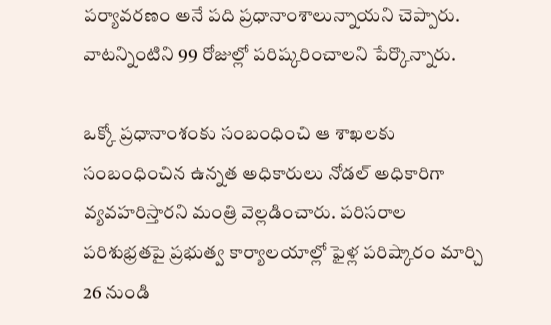పర్యావరణం అనే పది ప్రధానాంశాలున్నాయని చెప్పారు. వాటన్నింటిని 99 రోజుల్లో పరిష్కరించాలని పేర్కొన్నారు.

ఒక్కో ప్రధానాంశంకు సంబంధించి ఆ శాఖలకు సంబంధించిన ఉన్నత అధికారులు నోడల్ అధికారిగా వ్యవహరిస్తారని మంత్రి వెల్లడించారు. పరిసరాల పరిశుభ్రతపై ప్రభుత్వ కార్యాలయాల్లో ఫైళ్ల పరిష్కారం మార్చి 26 నుండి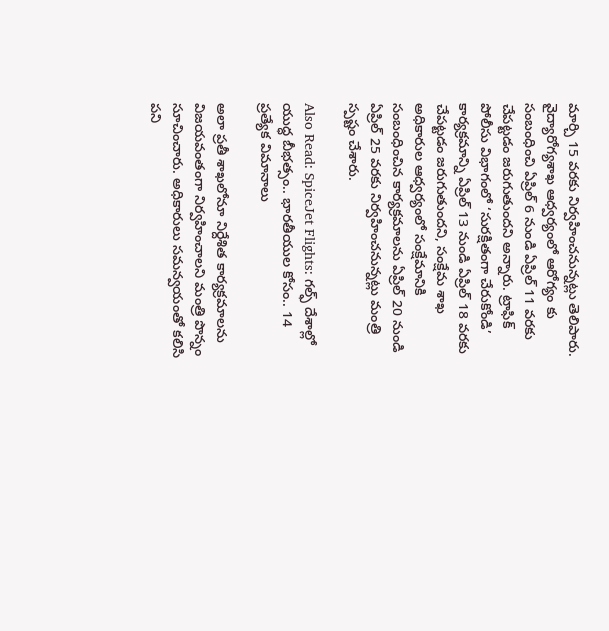మార్చి 15 వరకు నిర్వహించనున్నట్లు తెలిపారు. వైద్యారోగ్యశాఖ ఆధ్వర్యంలో ఆరోగ్యం కు సంబంధించి ఏప్రిల్ 6 నుండి ఏప్రిల్ 11 వరకు చేపట్టడం జరుగుతుందని అన్నారు. ట్రాఫిక్ పోలీసు విభాగంలో ‘సురక్షితంగా చేరుకోండి’ కార్యక్రమాన్ని ఏప్రిల్ 13 నుండి ఏప్రిల్ 18 వరకు చేపట్టడం జరుగుతుందని, సంక్షేమ శాఖ అధికారుల ఆధ్వర్యంలో సంక్షేమానికి సంబంధించిన కార్యక్రమాలను ఏప్రిల్ 20 నుండి ఏప్రిల్ 25 వరకు నిర్వహించనున్నట్లు మంత్రి స్పష్టం చేశారు.

Also Read: SpiceJet Flights: గల్ఫ్ దేశాల్లో యుద్ధ బీభత్సం.. భారతీయుల కోసం.. 14 ప్రత్యేక విమానాలు

అలా ప్రతీ శాఖలోనూ నిర్దేశిత కార్యక్రమాలను విజయవంతంగా నిర్వహించాలని మంత్రి పొన్నం సూచించారు. అధికారులు సమన్వయంతో కలిసి పని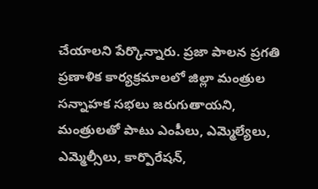చేయాలని పేర్కొన్నారు. ప్రజా పాలన ప్రగతి ప్రణాళిక కార్యక్రమాలలో జిల్లా మంత్రుల సన్నాహక సభలు జరుగుతాయని, మంత్రులతో పాటు ఎంపీలు, ఎమ్మెల్యేలు, ఎమ్మెల్సీలు, కార్పొరేషన్,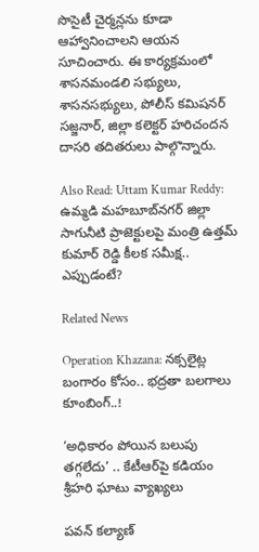సొసైటీ చైర్మన్లను కూడా ఆహ్వానించాలని ఆయన సూచించారు. ఈ కార్యక్రమంలో శాసనమండలి సభ్యులు, శాసనసభ్యులు, పోలీస్ కమిషనర్ సజ్జనార్, జిల్లా కలెక్టర్ హరిచందన దాసరి తదితరులు పాల్గొన్నారు.

Also Read: Uttam Kumar Reddy: ఉమ్మడి మహబూబ్‌నగర్ జిల్లా సాగునీటి ప్రాజెక్టులపై మంత్రి ఉత్తమ్ కుమార్ రెడ్డి కీలక సమీక్ష.. ఎప్పుడంటే?

Related News

Operation Khazana: నక్సలైట్ల బంగారం కోసం.. భద్రతా బలగాలు కూంబింగ్..!

‘అధికారం పోయిన బలుపు తగ్గలేదు’ .. కేటీఆర్‌పై కడియం శ్రీహరి ఘాటు వ్యాఖ్యలు

పవన్ కల్యాణ్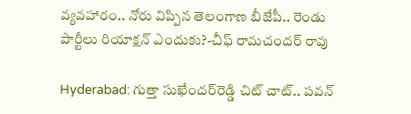వ్యవహారం.. నోరు విప్పిన తెలంగాణ బీజేపీ.. రెండు పార్టీలు రియాక్షన్ ఎందుకు?-చీఫ్ రామచందర్ రావు

Hyderabad: గుత్తా సుఖేందర్‌రెడ్డి చిట్ చాట్.. పవన్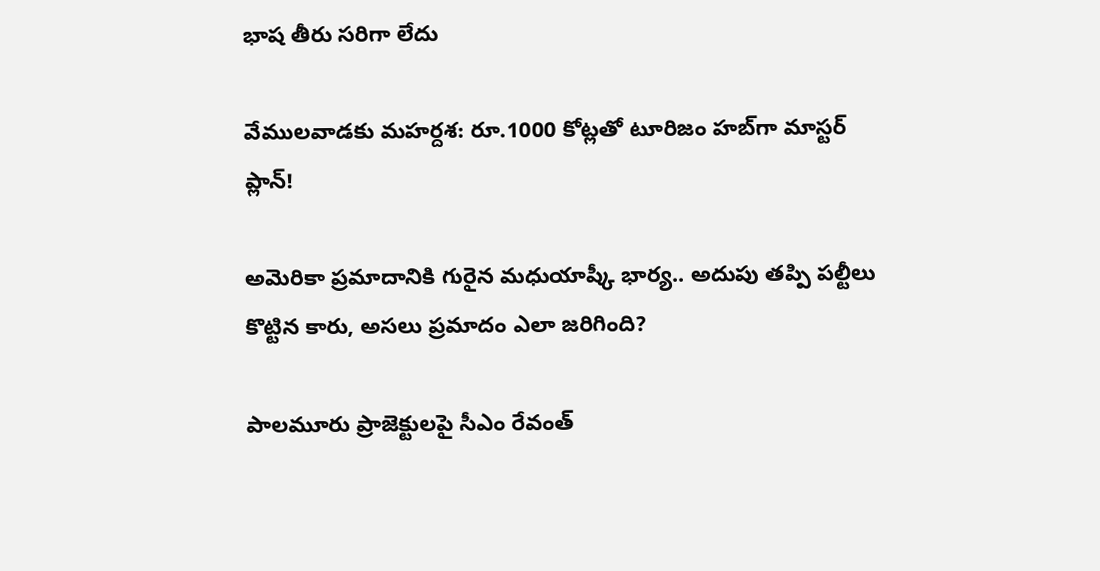భాష తీరు సరిగా లేదు

వేములవాడకు మహర్దశ: రూ.1000 కోట్లతో టూరిజం హబ్‌గా మాస్టర్ ప్లాన్!

అమెరికా ప్రమాదానికి గురైన మధుయాష్కీ భార్య.. అదుపు తప్పి పల్టీలు కొట్టిన కారు, అసలు ప్రమాదం ఎలా జరిగింది?

పాలమూరు ప్రాజెక్టులపై సీఎం రేవంత్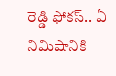రెడ్డి ఫోకస్.. ఏ నిమిషానికి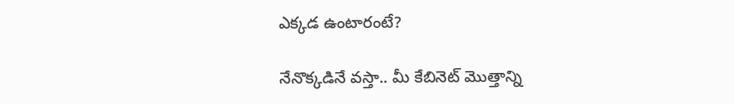ఎక్కడ ఉంటారంటే?

నేనొక్కడినే వస్తా.. మీ కేబినెట్ మొత్తాన్ని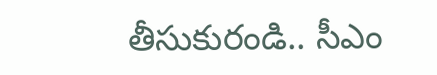తీసుకురండి.. సీఎం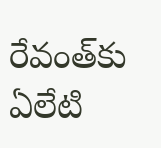రేవంత్‌కు ఏలేటి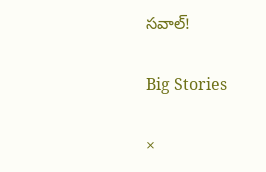సవాల్!

Big Stories

×